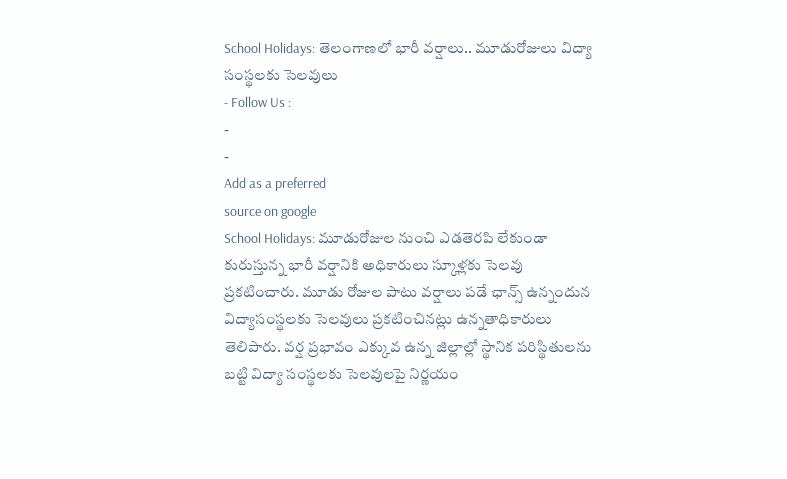School Holidays: తెలంగాణలో భారీ వర్షాలు.. మూడురోజులు విద్యా సంస్థలకు సెలవులు
- Follow Us :
-
-
Add as a preferred
source on google
School Holidays: మూడురోజుల నుంచి ఎడతెరపి లేకుండా కురుస్తున్న భారీ వర్షానికి అధికారులు స్కూళ్లకు సెలవు ప్రకటించారు. మూడు రోజుల పాటు వర్షాలు పడే ఛాన్స్ ఉన్నందున విద్యాసంస్థలకు సెలవులు ప్రకటించినట్లు ఉన్నతాధికారులు తెలిపారు. వర్ష ప్రభావం ఎక్కువ ఉన్న జిల్లాల్లో స్థానిక పరిస్థితులను బట్టి విద్యా సంస్థలకు సెలవులపై నిర్ణయం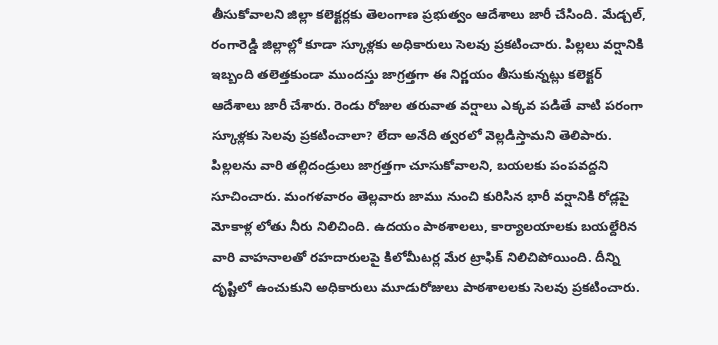తీసుకోవాలని జిల్లా కలెక్టర్లకు తెలంగాణ ప్రభుత్వం ఆదేశాలు జారీ చేసింది. మేడ్చల్, రంగారెడ్డి జిల్లాల్లో కూడా స్కూళ్లకు అధికారులు సెలవు ప్రకటించారు. పిల్లలు వర్షానికి ఇబ్బంది తలెత్తకుండా ముందస్తు జాగ్రత్తగా ఈ నిర్ణయం తీసుకున్నట్లు కలెక్టర్ ఆదేశాలు జారీ చేశారు. రెండు రోజుల తరువాత వర్షాలు ఎక్కవ పడితే వాటి పరంగా స్కూళ్లకు సెలవు ప్రకటించాలా? లేదా అనేది త్వరలో వెల్లడిస్తామని తెలిపారు. పిల్లలను వారి తల్లిదండ్రులు జాగ్రత్తగా చూసుకోవాలని, బయలకు పంపవద్దని సూచించారు. మంగళవారం తెల్లవారు జాము నుంచి కురిసిన భారీ వర్షానికి రోడ్లపై మోకాళ్ల లోతు నీరు నిలిచింది. ఉదయం పాఠశాలలు, కార్యాలయాలకు బయల్దేరిన వారి వాహనాలతో రహదారులపై కిలోమీటర్ల మేర ట్రాఫిక్ నిలిచిపోయింది. దీన్ని దృష్టిలో ఉంచుకుని అధికారులు మూడురోజులు పాఠశాలలకు సెలవు ప్రకటించారు.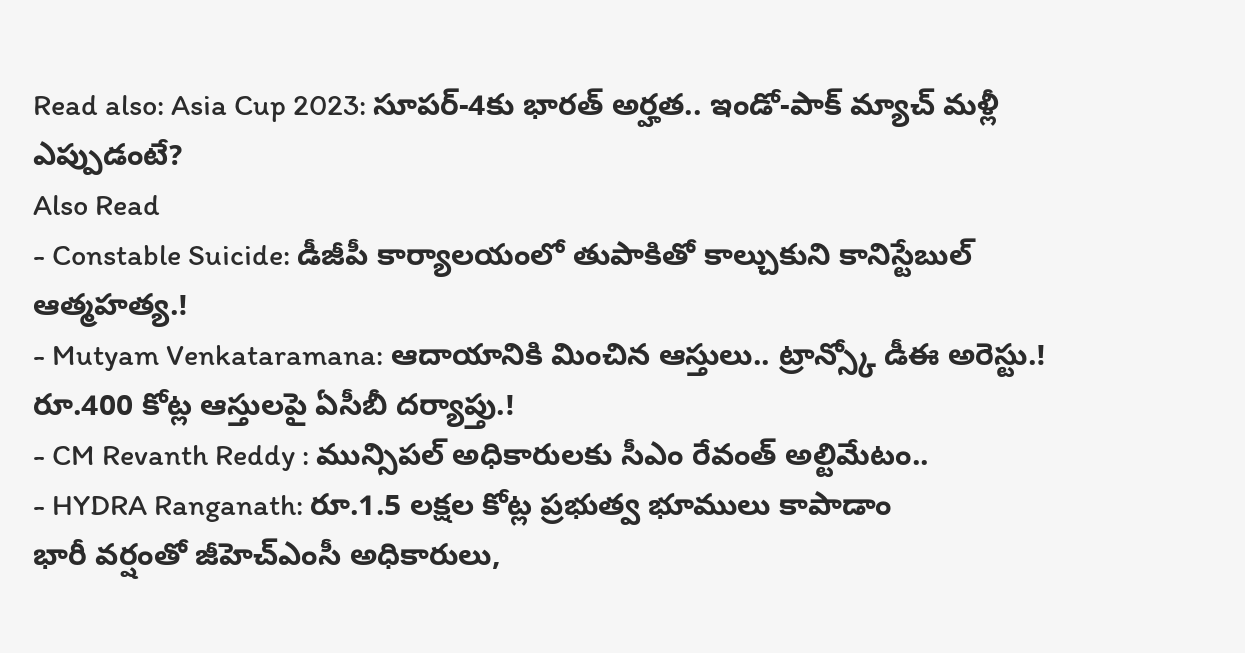Read also: Asia Cup 2023: సూపర్-4కు భారత్ అర్హత.. ఇండో-పాక్ మ్యాచ్ మళ్లీ ఎప్పుడంటే?
Also Read
- Constable Suicide: డీజీపీ కార్యాలయంలో తుపాకితో కాల్చుకుని కానిస్టేబుల్ ఆత్మహత్య.!
- Mutyam Venkataramana: ఆదాయానికి మించిన ఆస్తులు.. ట్రాన్స్కో డీఈ అరెస్టు.! రూ.400 కోట్ల ఆస్తులపై ఏసీబీ దర్యాప్తు.!
- CM Revanth Reddy : మున్సిపల్ అధికారులకు సీఎం రేవంత్ అల్టిమేటం..
- HYDRA Ranganath: రూ.1.5 లక్షల కోట్ల ప్రభుత్వ భూములు కాపాడాం
భారీ వర్షంతో జీహెచ్ఎంసీ అధికారులు,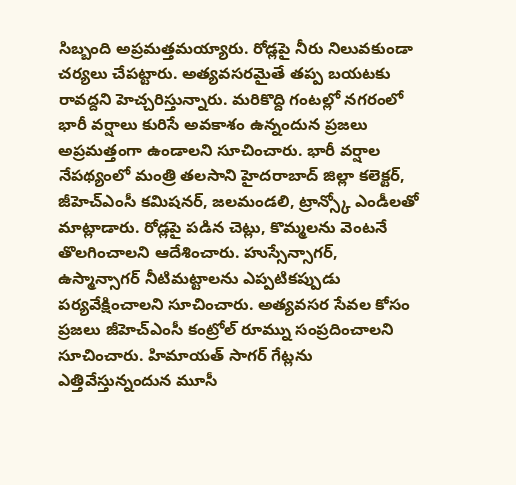సిబ్బంది అప్రమత్తమయ్యారు. రోడ్లపై నీరు నిలువకుండా చర్యలు చేపట్టారు. అత్యవసరమైతే తప్ప బయటకు రావద్దని హెచ్చరిస్తున్నారు. మరికొద్ది గంటల్లో నగరంలో భారీ వర్షాలు కురిసే అవకాశం ఉన్నందున ప్రజలు అప్రమత్తంగా ఉండాలని సూచించారు. భారీ వర్షాల నేపథ్యంలో మంత్రి తలసాని హైదరాబాద్ జిల్లా కలెక్టర్, జీహెచ్ఎంసీ కమిషనర్, జలమండలి, ట్రాన్స్కో ఎండీలతో మాట్లాడారు. రోడ్లపై పడిన చెట్లు, కొమ్మలను వెంటనే తొలగించాలని ఆదేశించారు. హుస్సేన్సాగర్, ఉస్మాన్సాగర్ నీటిమట్టాలను ఎప్పటికప్పుడు పర్యవేక్షించాలని సూచించారు. అత్యవసర సేవల కోసం ప్రజలు జీహెచ్ఎంసీ కంట్రోల్ రూమ్ను సంప్రదించాలని సూచించారు. హిమాయత్ సాగర్ గేట్లను ఎత్తివేస్తున్నందున మూసీ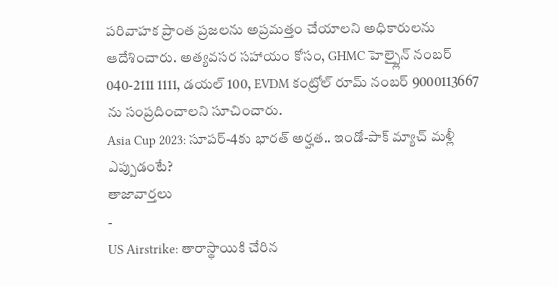పరివాహక ప్రాంత ప్రజలను అప్రమత్తం చేయాలని అధికారులను ఆదేశించారు. అత్యవసర సహాయం కోసం, GHMC హెల్ప్లైన్ నంబర్ 040-2111 1111, డయల్ 100, EVDM కంట్రోల్ రూమ్ నంబర్ 9000113667 ను సంప్రదించాలని సూచించారు.
Asia Cup 2023: సూపర్-4కు భారత్ అర్హత.. ఇండో-పాక్ మ్యాచ్ మళ్లీ ఎప్పుడంటే?
తాజావార్తలు
-
US Airstrike: తారాస్థాయికి చేరిన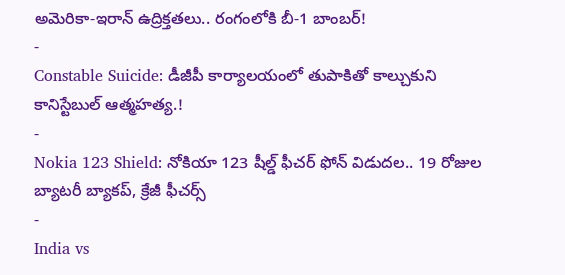అమెరికా-ఇరాన్ ఉద్రిక్తతలు.. రంగంలోకి బీ-1 బాంబర్!
-
Constable Suicide: డీజీపీ కార్యాలయంలో తుపాకితో కాల్చుకుని కానిస్టేబుల్ ఆత్మహత్య.!
-
Nokia 123 Shield: నోకియా 123 షీల్డ్ ఫీచర్ ఫోన్ విడుదల.. 19 రోజుల బ్యాటరీ బ్యాకప్, క్రేజీ ఫీచర్స్
-
India vs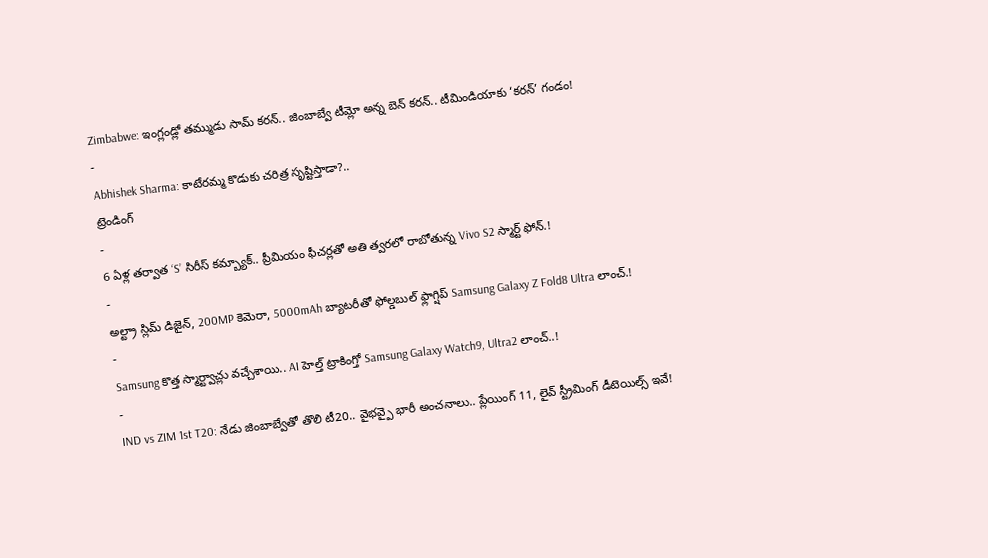Zimbabwe: ఇంగ్లండ్లో తమ్ముడు సామ్ కరన్.. జింబాబ్వే టీమ్లో అన్న బెన్ కరన్.. టీమిండియాకు ‘కరన్’ గండం!
-
Abhishek Sharma: కాటేరమ్మ కొడుకు చరిత్ర సృష్టిస్తాడా?..
ట్రెండింగ్
-
6 ఏళ్ల తర్వాత ‘S’ సిరీస్ కమ్బ్యాక్.. ప్రీమియం ఫీచర్లతో అతి త్వరలో రాబోతున్న Vivo S2 స్మార్ట్ ఫోన్.!
-
అల్ట్రా స్లిమ్ డిజైన్, 200MP కెమెరా, 5000mAh బ్యాటరీతో ఫోల్డబుల్ ఫ్లాగ్షిప్ Samsung Galaxy Z Fold8 Ultra లాంచ్.!
-
Samsung కొత్త స్మార్ట్వాచ్లు వచ్చేశాయి.. AI హెల్త్ ట్రాకింగ్తో Samsung Galaxy Watch9, Ultra2 లాంచ్..!
-
IND vs ZIM 1st T20: నేడు జింబాబ్వేతో తొలి టీ20.. వైభవ్పై భారీ అంచనాలు.. ప్లేయింగ్ 11, లైవ్ స్ట్రీమింగ్ డీటెయిల్స్ ఇవే!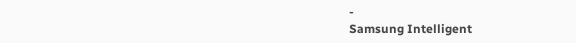-
Samsung Intelligent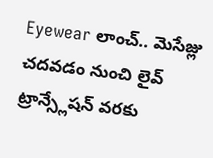Eyewear లాంచ్.. మెసేజ్లు చదవడం నుంచి లైవ్ ట్రాన్స్లేషన్ వరకు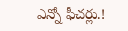ఎన్నో ఫీచర్లు.!